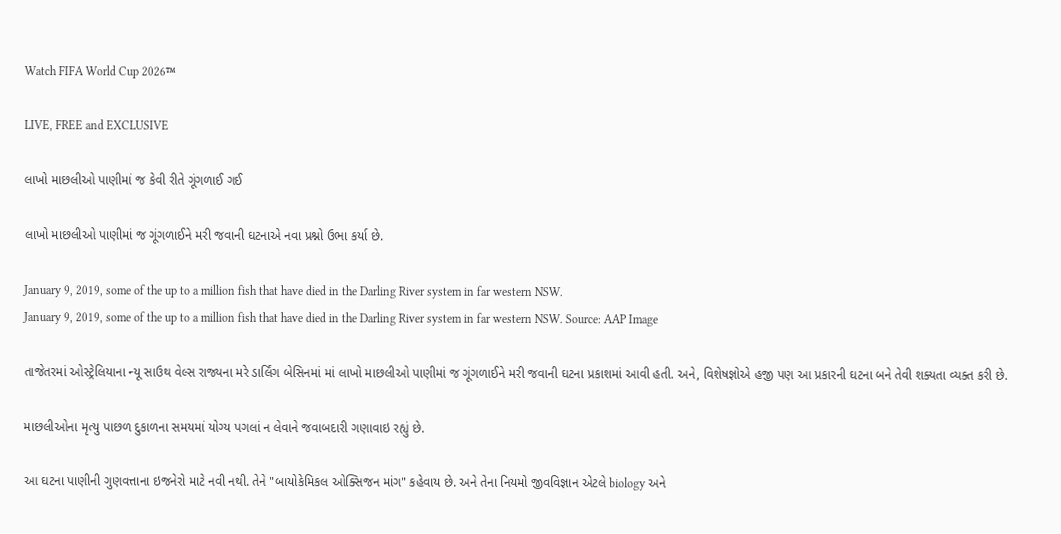Watch FIFA World Cup 2026™

LIVE, FREE and EXCLUSIVE

લાખો માછલીઓ પાણીમાં જ કેવી રીતે ગૂંગળાઈ ગઈ

લાખો માછલીઓ પાણીમાં જ ગૂંગળાઈને મરી જવાની ઘટનાએ નવા પ્રશ્નો ઉભા કર્યા છે.

January 9, 2019, some of the up to a million fish that have died in the Darling River system in far western NSW.
January 9, 2019, some of the up to a million fish that have died in the Darling River system in far western NSW. Source: AAP Image

તાજેતરમાં ઓસ્ટ્રેલિયાના ન્યૂ સાઉથ વેલ્સ રાજ્યના મરે ડાર્લિંગ બેસિનમાં માં લાખો માછલીઓ પાણીમાં જ ગૂંગળાઈને મરી જવાની ઘટના પ્રકાશમાં આવી હતી. અને, વિશેષજ્ઞોએ હજી પણ આ પ્રકારની ઘટના બને તેવી શક્યતા વ્યક્ત કરી છે.

માછલીઓના મૃત્યુ પાછળ દુકાળના સમયમાં યોગ્ય પગલાં ન લેવાને જવાબદારી ગણાવાઇ રહ્યું છે.

આ ઘટના પાણીની ગુણવત્તાના ઇજનેરો માટે નવી નથી. તેને "બાયોકેમિકલ ઓક્સિજન માંગ" કહેવાય છે. અને તેના નિયમો જીવવિજ્ઞાન એટલે biology અને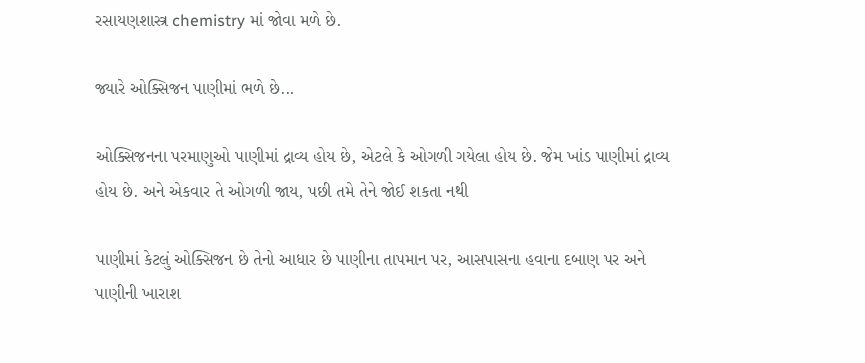રસાયણશાસ્ત્ર chemistry માં જોવા મળે છે.

જ્યારે ઓક્સિજન પાણીમાં ભળે છે...

ઓક્સિજનના પરમાણુઓ પાણીમાં દ્રાવ્ય હોય છે, એટલે કે ઓગળી ગયેલા હોય છે. જેમ ખાંડ પાણીમાં દ્રાવ્ય હોય છે. અને એકવાર તે ઓગળી જાય, પછી તમે તેને જોઈ શકતા નથી

પાણીમાં કેટલું ઓક્સિજન છે તેનો આધાર છે પાણીના તાપમાન પર, આસપાસના હવાના દબાણ પર અને પાણીની ખારાશ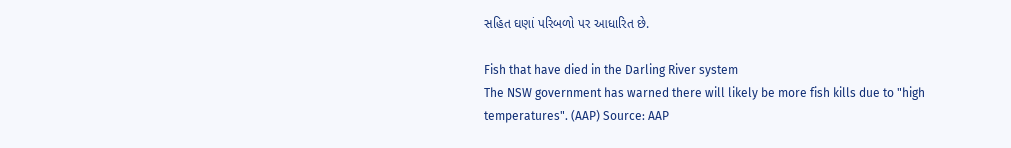સહિત ઘણાં પરિબળો પર આધારિત છે.

Fish that have died in the Darling River system
The NSW government has warned there will likely be more fish kills due to "high temperatures". (AAP) Source: AAP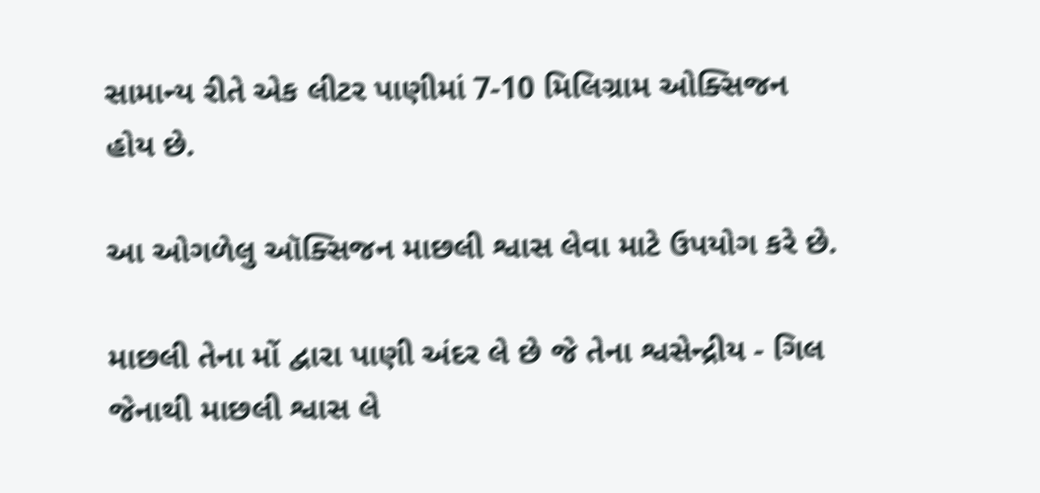સામાન્ય રીતે એક લીટર પાણીમાં 7-10 મિલિગ્રામ ઓક્સિજન હોય છે.

આ ઓગળેલુ ઑક્સિજન માછલી શ્વાસ લેવા માટે ઉપયોગ કરે છે.

માછલી તેના મોં દ્વારા પાણી અંદર લે છે જે તેના શ્વસેન્દ્રીય - ગિલ જેનાથી માછલી શ્વાસ લે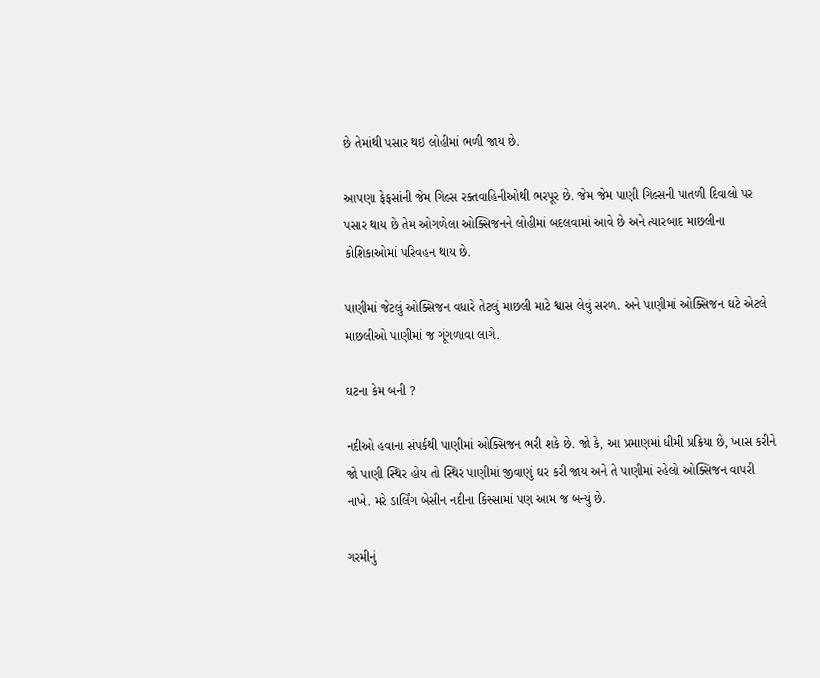છે તેમાંથી પસાર થઇ લોહીમાં ભળી જાય છે.

આપણા ફેફસાંની જેમ ગિલ્સ રક્તવાહિનીઓથી ભરપૂર છે. જેમ જેમ પાણી ગિલ્સની પાતળી દિવાલો પર પસાર થાય છે તેમ ઓગળેલા ઓક્સિજનને લોહીમાં બદલવામાં આવે છે અને ત્યારબાદ માછલીના કોશિકાઓમાં પરિવહન થાય છે.

પાણીમાં જેટલું ઓક્સિજન વધારે તેટલું માછલી માટે શ્વાસ લેવું સરળ. અને પાણીમાં ઓક્સિજન ઘટે એટલે માછલીઓ પાણીમાં જ ગૂંગળાવા લાગે.

ઘટના કેમ બની ?

નદીઓ હવાના સંપર્કથી પાણીમાં ઓક્સિજન ભરી શકે છે. જો કે, આ પ્રમાણમાં ધીમી પ્રક્રિયા છે, ખાસ કરીને જો પાણી સ્થિર હોય તો સ્થિર પાણીમાં જીવાણું ઘર કરી જાય અને તે પાણીમાં રહેલો ઓક્સિજન વાપરી નાખે. મરે ડાર્લિંગ બેસીન નદીના કિસ્સામાં પણ આમ જ બન્યું છે.

ગરમીનું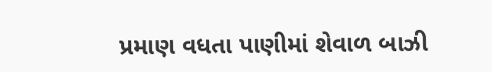પ્રમાણ વધતા પાણીમાં શેવાળ બાઝી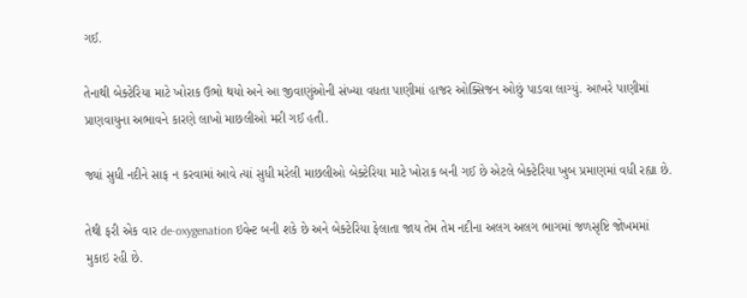ગઈ.

તેનાથી બેક્ટેરિયા માટે ખોરાક ઉભો થયો અને આ જીવાણુંઓની સંખ્યા વધતા પાણીમાં હાજર ઓક્સિજન ઓછું પાડવા લાગ્યું. આખરે પાણીમાં પ્રાણવાયુના અભાવને કારણે લાખો માછલીઓ મરી ગઈ હતી.

જ્યાં સુધી નદીને સાફ ન કરવામાં આવે ત્યાં સુધી મરેલી માછલીઓ બેક્ટેરિયા માટે ખોરાક બની ગઈ છે એટલે બેક્ટેરિયા ખુબ પ્રમાણમાં વધી રહ્યા છે.

તેથી ફરી એક વાર de-oxygenation ઇવેન્ટ બની શકે છે અને બેક્ટેરિયા ફેલાતા જાય તેમ તેમ નદીના અલગ અલગ ભાગમાં જળસૃષ્ટિ જોખમમાં મુકાઇ રહી છે.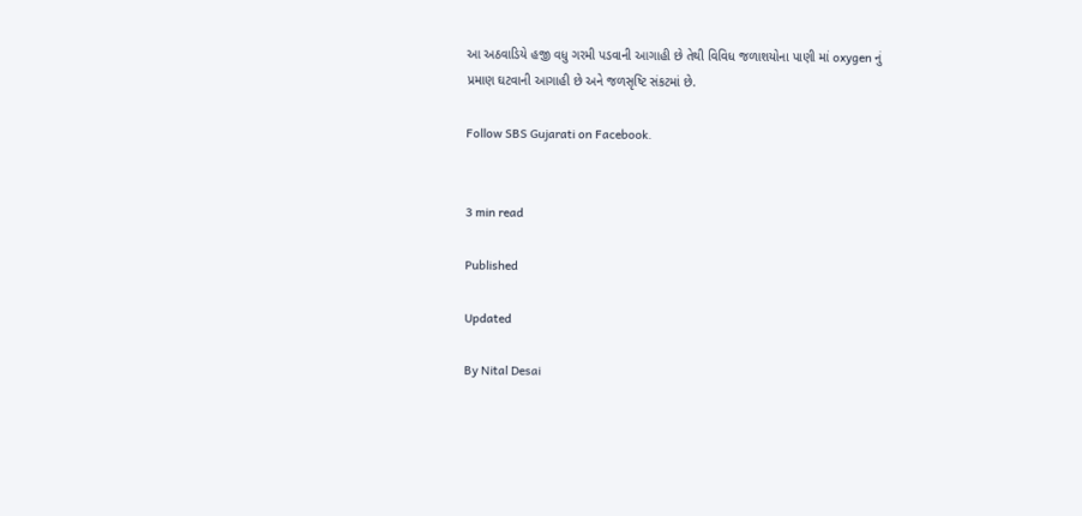આ અઠવાડિયે હજી વધુ ગરમી પડવાની આગાહી છે તેથી વિવિધ જળાશયોના પાણી માં oxygen નું પ્રમાણ ઘટવાની આગાહી છે અને જળસૃષ્ટિ સંકટમાં છે.

Follow SBS Gujarati on Facebook.


3 min read

Published

Updated

By Nital Desai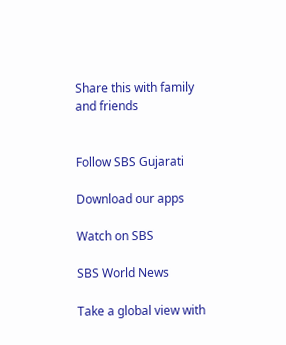Share this with family and friends


Follow SBS Gujarati

Download our apps

Watch on SBS

SBS World News

Take a global view with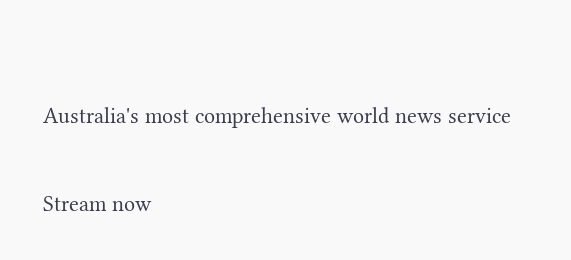Australia's most comprehensive world news service

Stream now